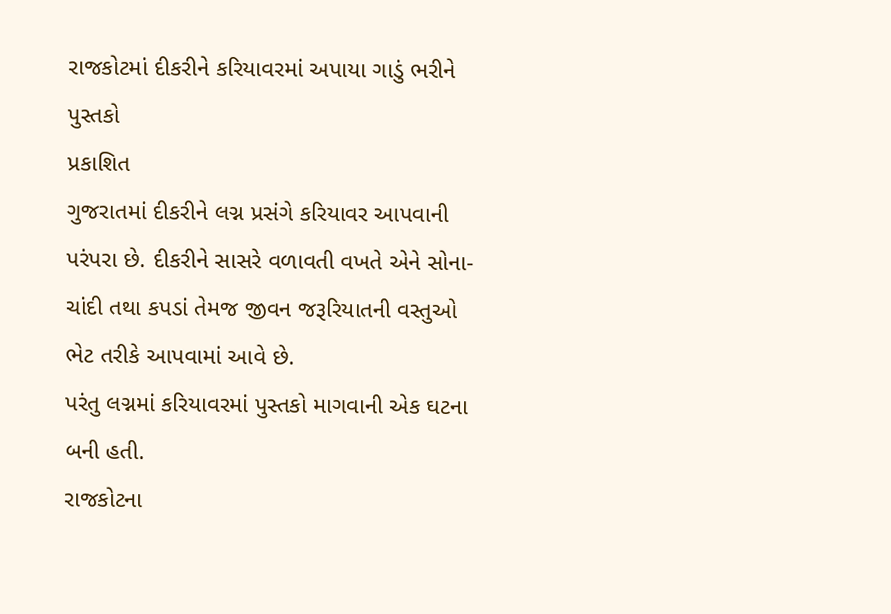રાજકોટમાં દીકરીને કરિયાવરમાં અપાયા ગાડું ભરીને પુસ્તકો
પ્રકાશિત
ગુજરાતમાં દીકરીને લગ્ન પ્રસંગે કરિયાવર આપવાની પરંપરા છે. દીકરીને સાસરે વળાવતી વખતે એને સોના-ચાંદી તથા કપડાં તેમજ જીવન જરૂરિયાતની વસ્તુઓ ભેટ તરીકે આપવામાં આવે છે.
પરંતુ લગ્નમાં કરિયાવરમાં પુસ્તકો માગવાની એક ઘટના બની હતી.
રાજકોટના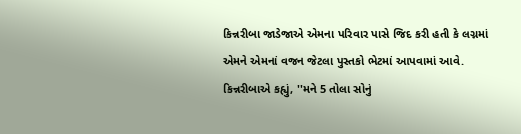કિન્નરીબા જાડેજાએ એમના પરિવાર પાસે જિદ કરી હતી કે લગ્નમાં એમને એમનાં વજન જેટલા પુસ્તકો ભેટમાં આપવામાં આવે.
કિન્નરીબાએ કહ્યું, ''મને 5 તોલા સોનું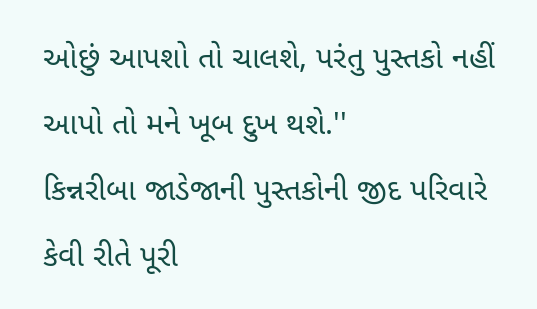ઓછું આપશો તો ચાલશે, પરંતુ પુસ્તકો નહીં આપો તો મને ખૂબ દુખ થશે.''
કિન્નરીબા જાડેજાની પુસ્તકોની જીદ પરિવારે કેવી રીતે પૂરી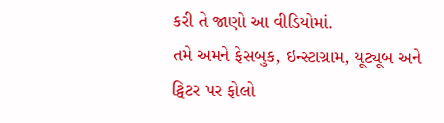કરી તે જાણો આ વીડિયોમાં.
તમે અમને ફેસબુક, ઇન્સ્ટાગ્રામ, યૂટ્યૂબ અને ટ્વિટર પર ફોલો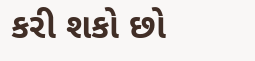કરી શકો છો